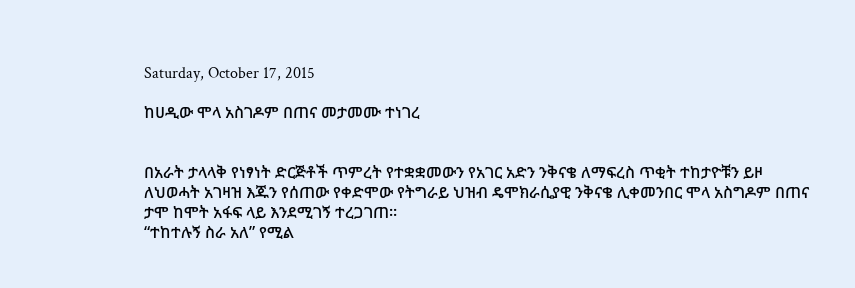Saturday, October 17, 2015

ከሀዲው ሞላ አስገዶም በጠና መታመሙ ተነገረ


በአራት ታላላቅ የነፃነት ድርጅቶች ጥምረት የተቋቋመውን የአገር አድን ንቅናቄ ለማፍረስ ጥቂት ተከታዮቹን ይዞ ለህወሓት አገዛዝ እጁን የሰጠው የቀድሞው የትግራይ ህዝብ ዴሞክራሲያዊ ንቅናቄ ሊቀመንበር ሞላ አስግዶም በጠና ታሞ ከሞት አፋፍ ላይ እንደሚገኝ ተረጋገጠ፡፡
“ተከተሉኝ ስራ አለ” የሚል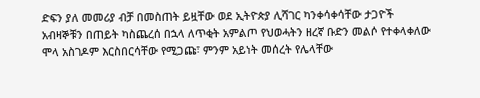ድፍን ያለ መመሪያ ብቻ በመስጠት ይዟቸው ወደ ኢትዮጵያ ሊሻገር ካንቀሳቀሳቸው ታጋዮች አብዛኞቹን በጠይት ካስጨረሰ በኋላ ለጥቂት አምልጦ የህወሓትን ዘረኛ ቡድን መልሶ የተቀላቀለው ሞላ አስገዶም እርስበርሳቸው የሚጋጩ፣ ምንም አይነት መሰረት የሌላቸው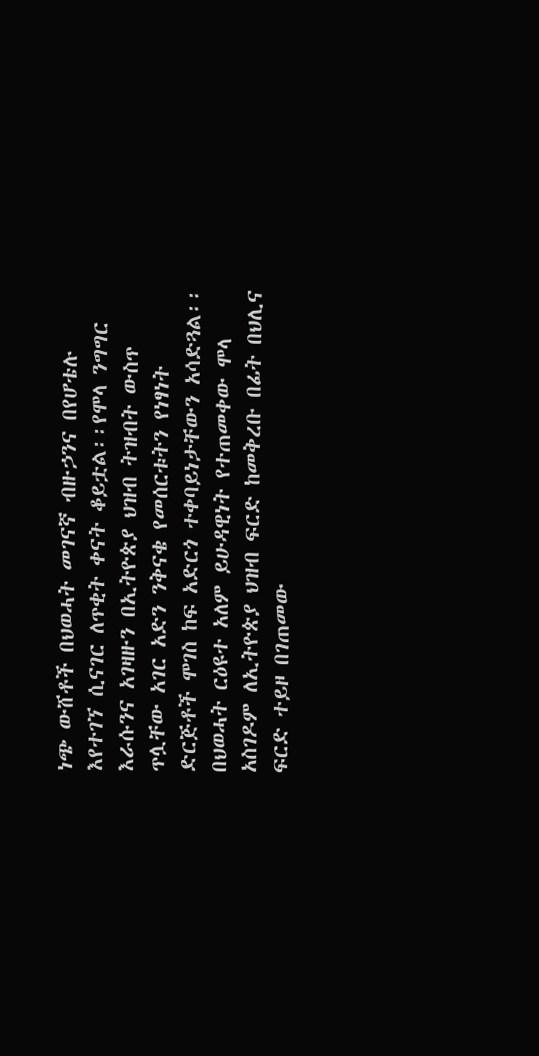ነጭ ውሸቶች በህወሓት መገናኛ ብዙኃንና በየሆቴሉ እየተገኘ ሲናገር ለጥቂት ቀናት ቆይቷል፡፡የሞላ ንግግር እራሱንና አገዛዙን በኢትዮጵያ ህዝብ ትዝብት ውስጥ ጥሏቸው አገር አድን ንቅናቄ የመሰርቱትን የነፃነት ድርጅቶች ሞገስ ከፍ አድርጎ ተቀባይነታቸውን አሳድጓል፡፡
በህወሓት ርዕዩተ አለም ይሁዳዊነት የተጠመቀው ሞላ አስገዶም ለኢትዮጵያ ህዝብ ፍርድ ከመቅረቡ በፊት በህሊና ፍርድ ተይዞ በገጠመው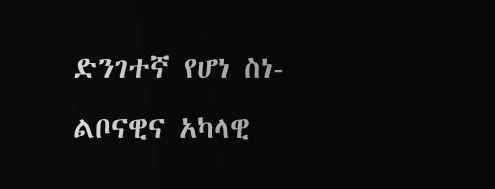ድንገተኛ የሆነ ስነ-ልቦናዊና አካላዊ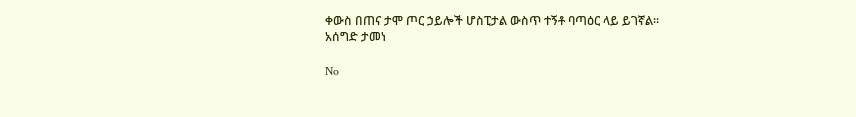ቀውስ በጠና ታሞ ጦር ኃይሎች ሆስፒታል ውስጥ ተኝቶ ባጣዕር ላይ ይገኛል፡፡
አሰግድ ታመነ

No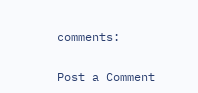comments:

Post a Comment